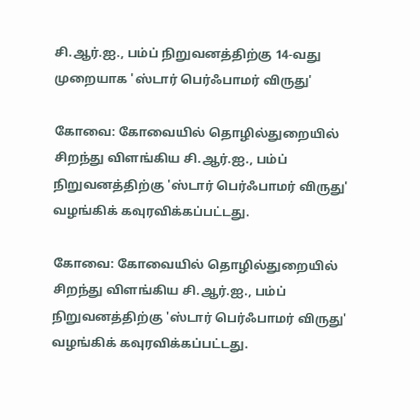சி.ஆர்.ஐ., பம்ப் நிறுவனத்திற்கு 14-வது முறையாக 'ஸ்டார் பெர்ஃபாமர் விருது'

கோவை: கோவையில் தொழில்துறையில் சிறந்து விளங்கிய சி.ஆர்.ஐ., பம்ப் நிறுவனத்திற்கு 'ஸ்டார் பெர்ஃபாமர் விருது' வழங்கிக் கவுரவிக்கப்பட்டது.

கோவை: கோவையில் தொழில்துறையில் சிறந்து விளங்கிய சி.ஆர்.ஐ., பம்ப் நிறுவனத்திற்கு 'ஸ்டார் பெர்ஃபாமர் விருது' வழங்கிக் கவுரவிக்கப்பட்டது.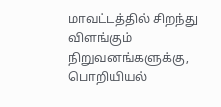மாவட்டத்தில் சிறந்து விளங்கும் நிறுவனங்களுக்கு, பொறியியல்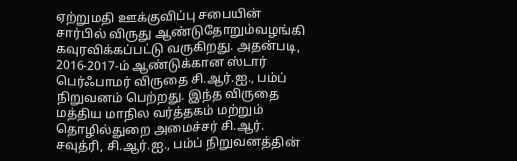ஏற்றுமதி ஊக்குவிப்பு சபையின் சார்பில் விருது ஆண்டுதோறும்வழங்கி கவுரவிக்கப்பட்டு வருகிறது. அதன்படி, 2016-2017-ம் ஆண்டுக்கான ஸ்டார் பெர்ஃபாமர் விருதை சி.ஆர்.ஐ., பம்ப் நிறுவனம் பெற்றது. இந்த விருதை மத்திய மாநில வர்த்தகம் மற்றும் தொழில்துறை அமைச்சர் சி.ஆர். சவுத்ரி, சி.ஆர்.ஐ., பம்ப் நிறுவனத்தின்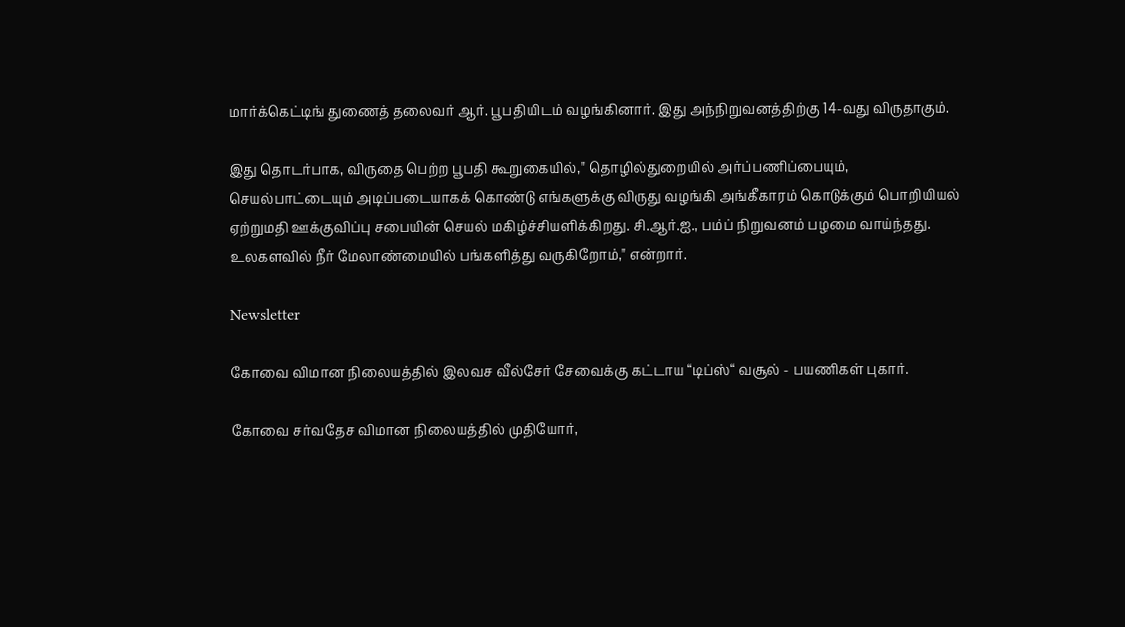மார்க்கெட்டிங் துணைத் தலைவர் ஆர். பூபதியிடம் வழங்கினார். இது அந்நிறுவனத்திற்கு 14-வது விருதாகும்.

இது தொடர்பாக, விருதை பெற்ற பூபதி கூறுகையில்," தொழில்துறையில் அர்ப்பணிப்பையும், செயல்பாட்டையும் அடிப்படையாகக் கொண்டு எங்களுக்கு விருது வழங்கி அங்கீகாரம் கொடுக்கும் பொறியியல் ஏற்றுமதி ஊக்குவிப்பு சபையின் செயல் மகிழ்ச்சியளிக்கிறது. சி.ஆர்.ஐ., பம்ப் நிறுவனம் பழமை வாய்ந்தது. உலகளவில் நீர் மேலாண்மையில் பங்களித்து வருகிறோம்," என்றார்.

Newsletter

கோவை விமான நிலையத்தில் இலவச வீல்சேர் சேவைக்கு கட்டாய “டிப்ஸ்“ வசூல் - பயணிகள் புகார்.

கோவை சர்வதேச விமான நிலையத்தில் முதியோர்,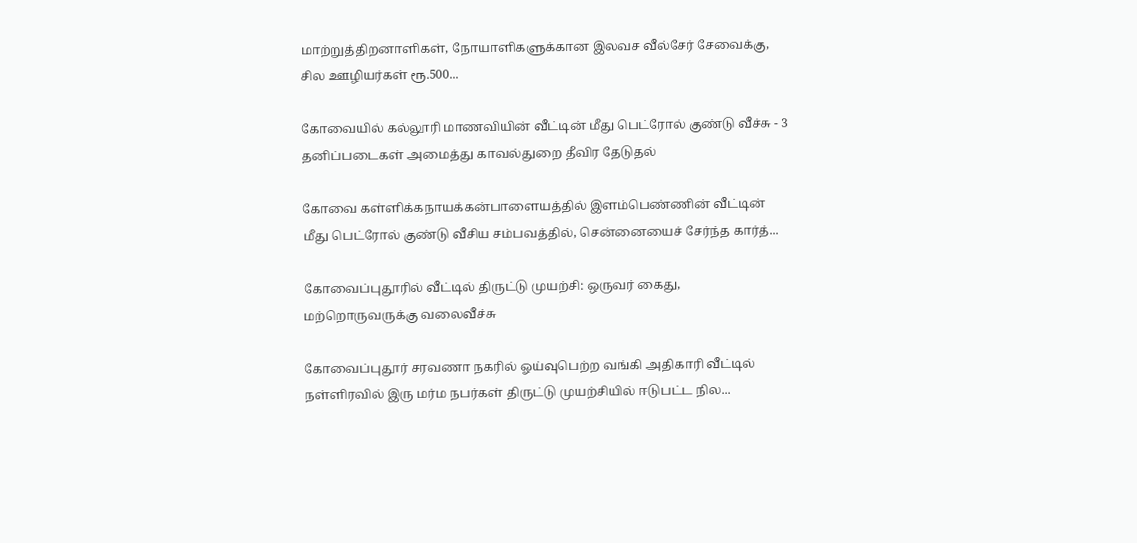மாற்றுத்திறனாளிகள், நோயாளிகளுக்கான இலவச வீல்சேர் சேவைக்கு, சில ஊழியர்கள் ரூ.500...

கோவையில் கல்லூரி மாணவியின் வீட்டின் மீது பெட்ரோல் குண்டு வீச்சு - 3 தனிப்படைகள் அமைத்து காவல்துறை தீவிர தேடுதல்

கோவை கள்ளிக்கநாயக்கன்பாளையத்தில் இளம்பெண்ணின் வீட்டின் மீது பெட்ரோல் குண்டு வீசிய சம்பவத்தில், சென்னையைச் சேர்ந்த கார்த்...

கோவைப்புதூரில் வீட்டில் திருட்டு முயற்சி: ஒருவர் கைது, மற்றொருவருக்கு வலைவீச்சு

கோவைப்புதூர் சரவணா நகரில் ஓய்வுபெற்ற வங்கி அதிகாரி வீட்டில் நள்ளிரவில் இரு மர்ம நபர்கள் திருட்டு முயற்சியில் ஈடுபட்ட நில...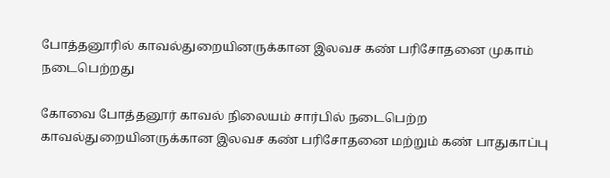போத்தனூரில் காவல்துறையினருக்கான இலவச கண் பரிசோதனை முகாம் நடைபெற்றது

கோவை போத்தனூர் காவல் நிலையம் சார்பில் நடைபெற்ற காவல்துறையினருக்கான இலவச கண் பரிசோதனை மற்றும் கண் பாதுகாப்பு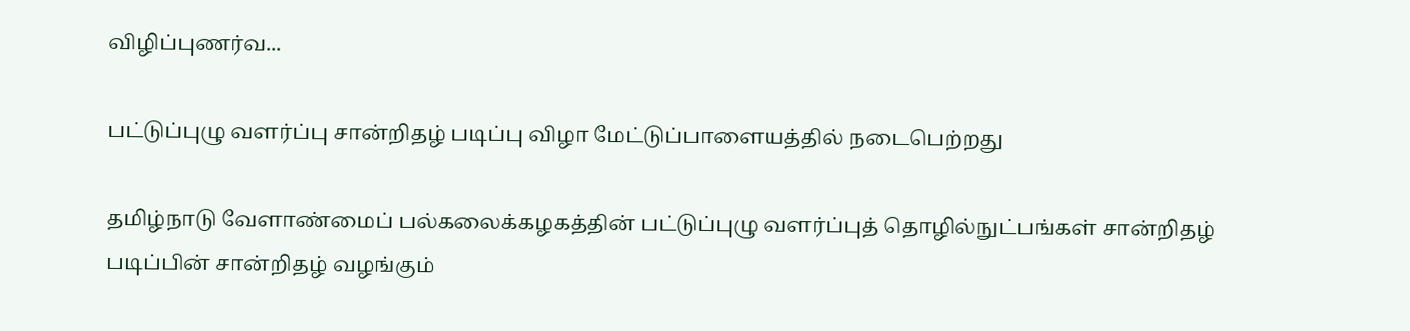விழிப்புணர்வ...

பட்டுப்புழு வளர்ப்பு சான்றிதழ் படிப்பு விழா மேட்டுப்பாளையத்தில் நடைபெற்றது

தமிழ்நாடு வேளாண்மைப் பல்கலைக்கழகத்தின் பட்டுப்புழு வளர்ப்புத் தொழில்நுட்பங்கள் சான்றிதழ் படிப்பின் சான்றிதழ் வழங்கும்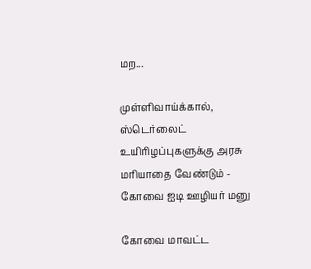மற...

முள்ளிவாய்க்கால், ஸ்டெர்லைட் உயிரிழப்புகளுக்கு அரசு மரியாதை வேண்டும் - கோவை ஐடி ஊழியர் மனு

கோவை மாவட்ட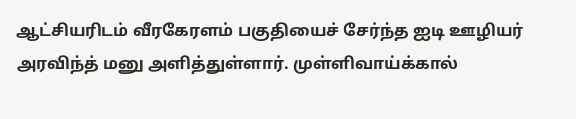ஆட்சியரிடம் வீரகேரளம் பகுதியைச் சேர்ந்த ஐடி ஊழியர் அரவிந்த் மனு அளித்துள்ளார். முள்ளிவாய்க்கால்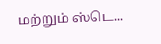மற்றும் ஸ்டெ...